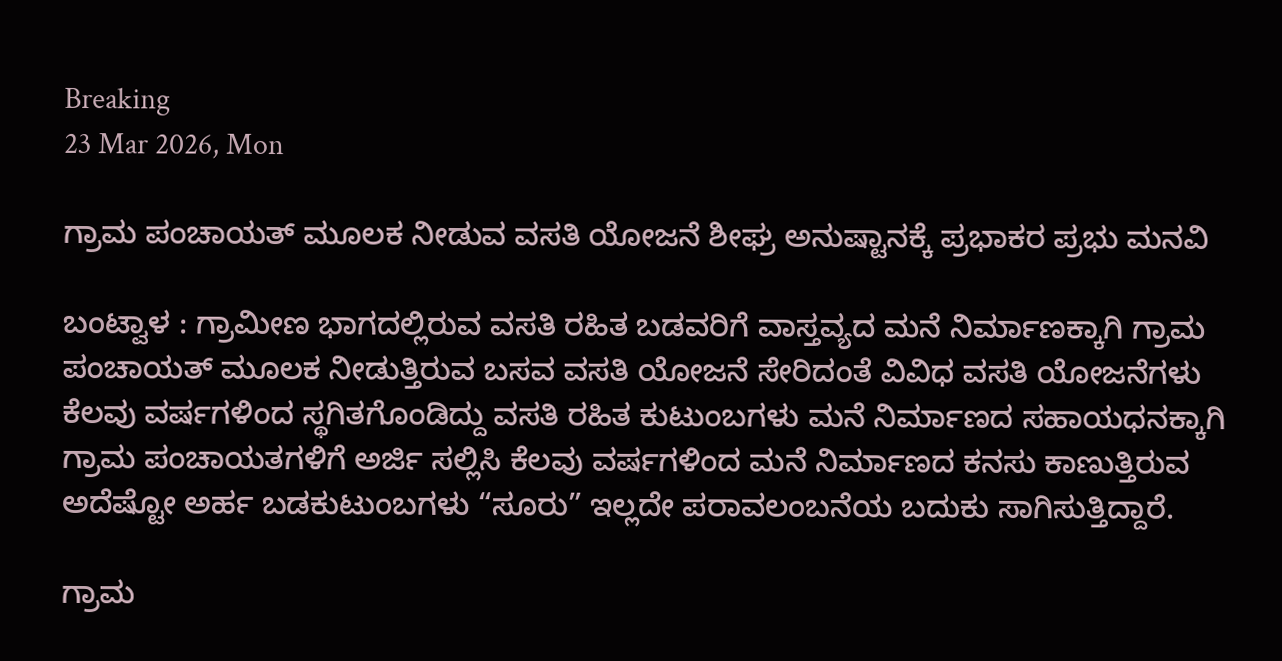Breaking
23 Mar 2026, Mon

ಗ್ರಾಮ ಪಂಚಾಯತ್ ಮೂಲಕ ನೀಡುವ ವಸತಿ ಯೋಜನೆ ಶೀಘ್ರ ಅನುಷ್ಟಾನಕ್ಕೆ ಪ್ರಭಾಕರ ಪ್ರಭು ಮನವಿ

ಬಂಟ್ವಾಳ : ಗ್ರಾಮೀಣ ಭಾಗದಲ್ಲಿರುವ ವಸತಿ ರಹಿತ ಬಡವರಿಗೆ ವಾಸ್ತವ್ಯದ ಮನೆ ನಿರ್ಮಾಣಕ್ಕಾಗಿ ಗ್ರಾಮ ಪಂಚಾಯತ್ ಮೂಲಕ ನೀಡುತ್ತಿರುವ ಬಸವ ವಸತಿ ಯೋಜನೆ ಸೇರಿದಂತೆ ವಿವಿಧ ವಸತಿ ಯೋಜನೆಗಳು ಕೆಲವು ವರ್ಷಗಳಿಂದ ಸ್ಥಗಿತಗೊಂಡಿದ್ದು ವಸತಿ ರಹಿತ ಕುಟುಂಬಗಳು ಮನೆ ನಿರ್ಮಾಣದ ಸಹಾಯಧನಕ್ಕಾಗಿ ಗ್ರಾಮ ಪಂಚಾಯತಗಳಿಗೆ ಅರ್ಜಿ ಸಲ್ಲಿಸಿ ಕೆಲವು ವರ್ಷಗಳಿಂದ ಮನೆ ನಿರ್ಮಾಣದ ಕನಸು ಕಾಣುತ್ತಿರುವ ಅದೆಷ್ಟೋ ಅರ್ಹ ಬಡಕುಟುಂಬಗಳು “ಸೂರು” ಇಲ್ಲದೇ ಪರಾವಲಂಬನೆಯ ಬದುಕು ಸಾಗಿಸುತ್ತಿದ್ದಾರೆ.

ಗ್ರಾಮ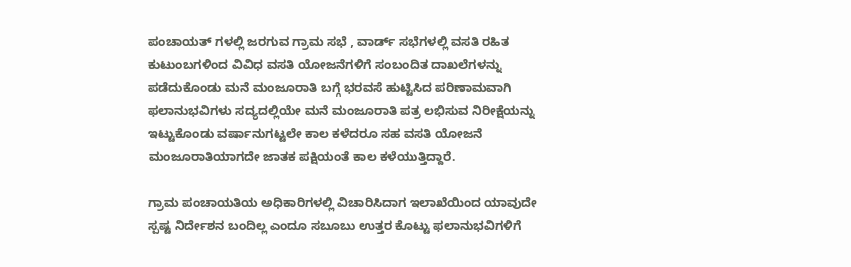ಪಂಚಾಯತ್ ಗಳಲ್ಲಿ ಜರಗುವ ಗ್ರಾಮ ಸಭೆ , ವಾರ್ಡ್ ಸಭೆಗಳಲ್ಲಿ ವಸತಿ ರಹಿತ ಕುಟುಂಬಗಳಿಂದ ವಿವಿಧ ವಸತಿ ಯೋಜನೆಗಳಿಗೆ ಸಂಬಂದಿತ ದಾಖಲೆಗಳನ್ನು ಪಡೆದುಕೊಂಡು ಮನೆ ಮಂಜೂರಾತಿ ಬಗ್ಗೆ ಭರವಸೆ ಹುಟ್ಟಿಸಿದ ಪರಿಣಾಮವಾಗಿ ಫಲಾನುಭವಿಗಳು ಸದ್ಯದಲ್ಲಿಯೇ ಮನೆ ಮಂಜೂರಾತಿ ಪತ್ರ ಲಭಿಸುವ ನಿರೀಕ್ಷೆಯನ್ನು ಇಟ್ಟುಕೊಂಡು ವರ್ಷಾನುಗಟ್ಟಲೇ ಕಾಲ ಕಳೆದರೂ ಸಹ ವಸತಿ ಯೋಜನೆ ಮಂಜೂರಾತಿಯಾಗದೇ ಜಾತಕ ಪಕ್ಷಿಯಂತೆ ಕಾಲ ಕಳೆಯುತ್ತಿದ್ದಾರೆ.

ಗ್ರಾಮ ಪಂಚಾಯತಿಯ ಅಧಿಕಾರಿಗಳಲ್ಲಿ ವಿಚಾರಿಸಿದಾಗ ಇಲಾಖೆಯಿಂದ ಯಾವುದೇ ಸ್ಪಷ್ಟ ನಿರ್ದೇಶನ ಬಂದಿಲ್ಲ ಎಂದೂ ಸಬೂಬು ಉತ್ತರ ಕೊಟ್ಟು ಫಲಾನುಭವಿಗಳಿಗೆ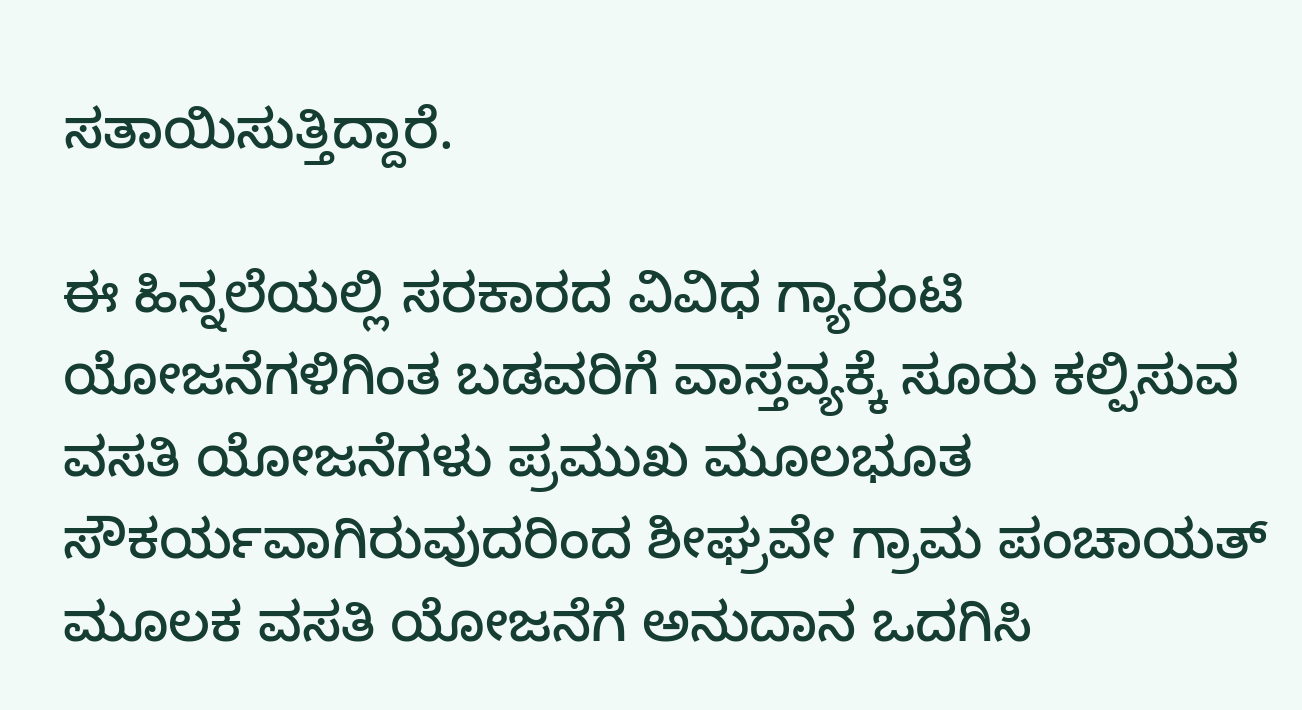ಸತಾಯಿಸುತ್ತಿದ್ದಾರೆ.

ಈ ಹಿನ್ನಲೆಯಲ್ಲಿ ಸರಕಾರದ ವಿವಿಧ ಗ್ಯಾರಂಟಿ ಯೋಜನೆಗಳಿಗಿಂತ ಬಡವರಿಗೆ ವಾಸ್ತವ್ಯಕ್ಕೆ ಸೂರು ಕಲ್ಪಿಸುವ ವಸತಿ ಯೋಜನೆಗಳು ಪ್ರಮುಖ ಮೂಲಭೂತ ಸೌಕರ್ಯವಾಗಿರುವುದರಿಂದ ಶೀಘ್ರವೇ ಗ್ರಾಮ ಪಂಚಾಯತ್ ಮೂಲಕ ವಸತಿ ಯೋಜನೆಗೆ ಅನುದಾನ ಒದಗಿಸಿ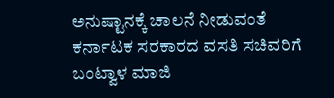ಅನುಷ್ಟಾನಕ್ಕೆ ಚಾಲನೆ ನೀಡುವಂತೆ ಕರ್ನಾಟಕ ಸರಕಾರದ ವಸತಿ ಸಚಿವರಿಗೆ ಬಂಟ್ವಾಳ ಮಾಜಿ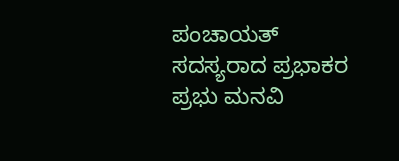ಪಂಚಾಯತ್ ಸದಸ್ಯರಾದ ಪ್ರಭಾಕರ ಪ್ರಭು ಮನವಿ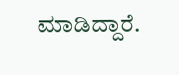ಮಾಡಿದ್ದಾರೆ.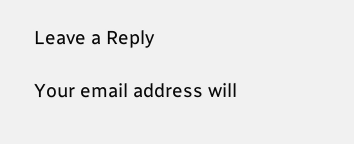Leave a Reply

Your email address will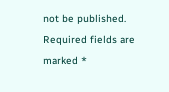not be published. Required fields are marked *